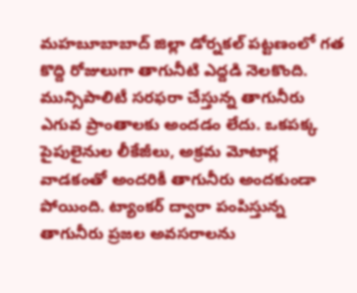మహబూబాబాద్ జిల్లా డోర్నకల్ పట్టణంలో గత కొద్ది రోజులుగా తాగునీటి ఎద్దడి నెలకొంది. మున్సిపాలిటీ సరఫరా చేస్తున్న తాగునీరు ఎగువ ప్రాంతాలకు అందడం లేదు. ఒకపక్క పైపులైనుల లీకేజీలు, అక్రమ మోటార్ల వాడకంతో అందరికీ తాగునీరు అందకుండా పోయింది. ట్యాంకర్ ద్వారా పంపిస్తున్న తాగునీరు ప్రజల అవసరాలను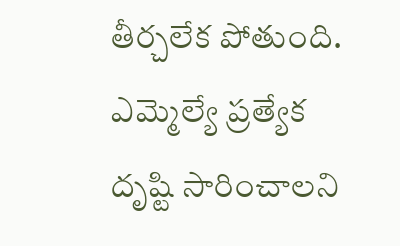తీర్చలేక పోతుంది. ఎమ్మెల్యే ప్రత్యేక దృష్టి సారించాలని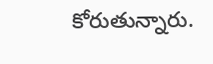కోరుతున్నారు.